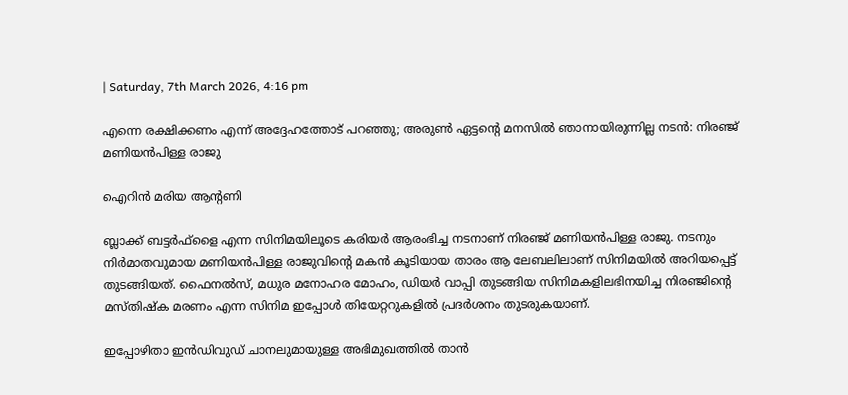| Saturday, 7th March 2026, 4:16 pm

എന്നെ രക്ഷിക്കണം എന്ന് അദ്ദേഹത്തോട് പറഞ്ഞു; അരുണ്‍ ഏട്ടന്റെ മനസില്‍ ഞാനായിരുന്നില്ല നടന്‍: നിരഞ്ജ് മണിയന്‍പിള്ള രാജു

ഐറിന്‍ മരിയ ആന്റണി

ബ്ലാക്ക് ബട്ടര്‍ഫ്ളൈ എന്ന സിനിമയിലൂടെ കരിയര്‍ ആരംഭിച്ച നടനാണ് നിരഞ്ജ് മണിയന്‍പിള്ള രാജു. നടനും നിര്‍മാതവുമായ മണിയന്‍പിള്ള രാജുവിന്റെ മകന്‍ കൂടിയായ താരം ആ ലേബലിലാണ് സിനിമയില്‍ അറിയപ്പെട്ട് തുടങ്ങിയത്. ഫൈനല്‍സ്, മധുര മനോഹര മോഹം, ഡിയര്‍ വാപ്പി തുടങ്ങിയ സിനിമകളിലഭിനയിച്ച നിരഞ്ജിന്റെ മസ്തിഷ്‌ക മരണം എന്ന സിനിമ ഇപ്പോള്‍ തിയേറ്ററുകളില്‍ പ്രദര്‍ശനം തുടരുകയാണ്.

ഇപ്പോഴിതാ ഇന്‍ഡിവുഡ് ചാനലുമായുള്ള അഭിമുഖത്തില്‍ താന്‍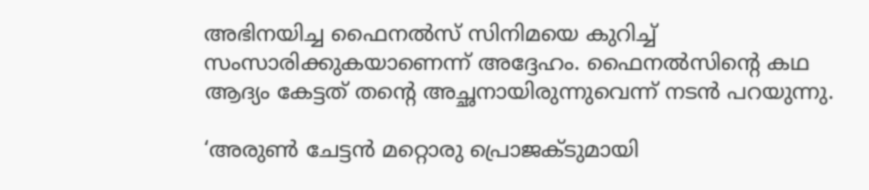അഭിനയിച്ച ഫൈനല്‍സ് സിനിമയെ കുറിച്ച് സംസാരിക്കുകയാണെന്ന് അദ്ദേഹം. ഫൈനല്‍സിന്റെ കഥ ആദ്യം കേട്ടത് തന്റെ അച്ഛനായിരുന്നുവെന്ന് നടന്‍ പറയുന്നു.

‘അരുണ്‍ ചേട്ടന്‍ മറ്റൊരു പ്രൊജക്ടുമായി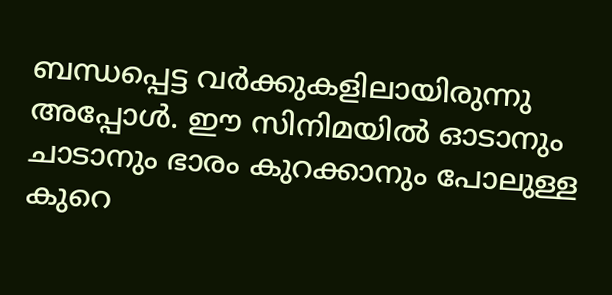ബന്ധപ്പെട്ട വര്‍ക്കുകളിലായിരുന്നു അപ്പോള്‍. ഈ സിനിമയില്‍ ഓടാനും ചാടാനും ഭാരം കുറക്കാനും പോലുള്ള കുറെ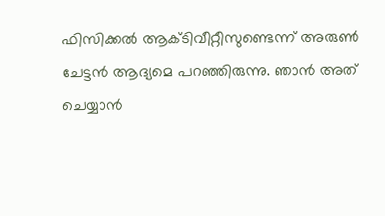ഫിസിക്കല്‍ ആക്ടിവീറ്റീസുണ്ടെന്ന് അരുണ്‍ ചേട്ടന്‍ ആദ്യമെ പറഞ്ഞിരുന്നു. ഞാന്‍ അത് ചെയ്യാന്‍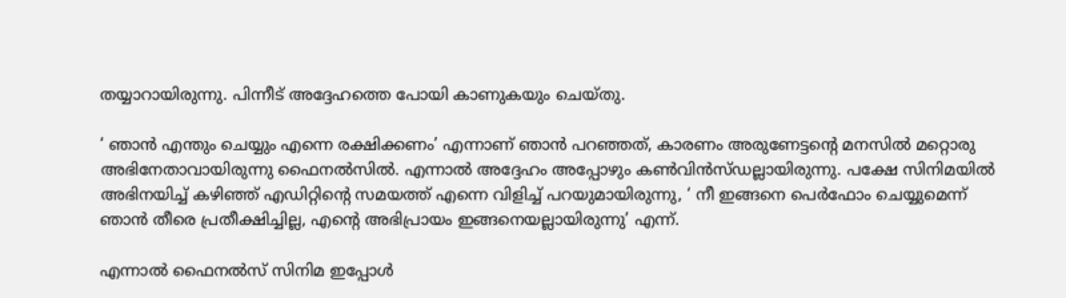തയ്യാറായിരുന്നു. പിന്നീട് അദ്ദേഹത്തെ പോയി കാണുകയും ചെയ്തു.

‘ ഞാന്‍ എന്തും ചെയ്യും എന്നെ രക്ഷിക്കണം’ എന്നാണ് ഞാന്‍ പറഞ്ഞത്, കാരണം അരുണേട്ടന്റെ മനസില്‍ മറ്റൊരു അഭിനേതാവായിരുന്നു ഫൈനല്‍സില്‍. എന്നാല്‍ അദ്ദേഹം അപ്പോഴും കണ്‍വിന്‍സ്ഡല്ലായിരുന്നു. പക്ഷേ സിനിമയില്‍ അഭിനയിച്ച് കഴിഞ്ഞ് എഡിറ്റിന്റെ സമയത്ത് എന്നെ വിളിച്ച് പറയുമായിരുന്നു, ‘ നീ ഇങ്ങനെ പെര്‍ഫോം ചെയ്യുമെന്ന് ഞാന്‍ തീരെ പ്രതീക്ഷിച്ചില്ല, എന്റെ അഭിപ്രായം ഇങ്ങനെയല്ലായിരുന്നു’ എന്ന്.

എന്നാല്‍ ഫൈനല്‍സ് സിനിമ ഇപ്പോള്‍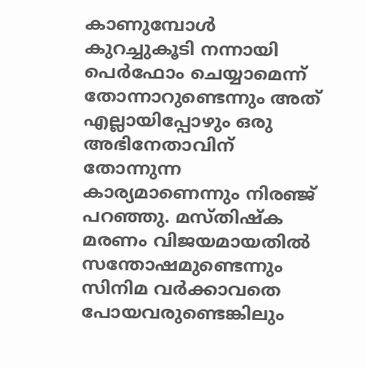കാണുമ്പോള്‍ കുറച്ചുകൂടി നന്നായി പെര്‍ഫോം ചെയ്യാമെന്ന് തോന്നാറുണ്ടെന്നും അത് എല്ലായിപ്പോഴും ഒരു അഭിനേതാവിന് തോന്നുന്ന കാര്യമാണെന്നും നിരഞ്ജ് പറഞ്ഞു. മസ്തിഷ്‌ക മരണം വിജയമായതില്‍ സന്തോഷമുണ്ടെന്നും സിനിമ വര്‍ക്കാവതെ പോയവരുണ്ടെങ്കിലും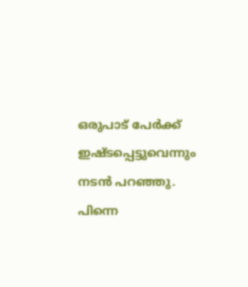ഒരുപാട് പേര്‍ക്ക് ഇഷ്ടപ്പെട്ടുവെന്നും നടന്‍ പറഞ്ഞു. പിന്നെ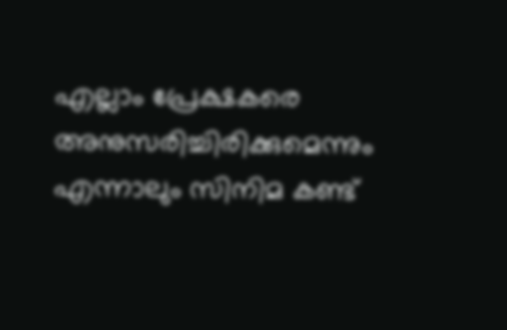എല്ലാം പ്രേക്ഷകരെ അനുസരിച്ചിരിക്കുമെന്നും എന്നാലും സിനിമ കണ്ട്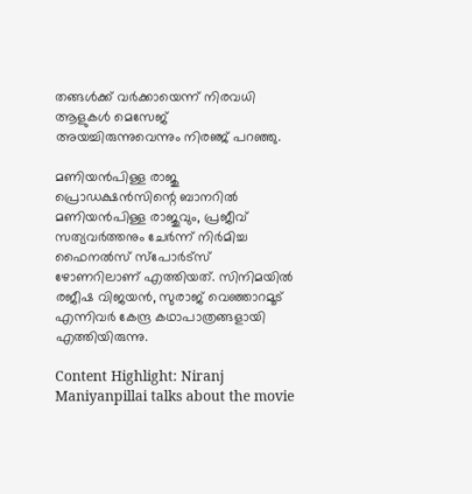തങ്ങള്‍ക്ക് വര്‍ക്കായെന്ന് നിരവധി ആളുകള്‍ മെസേജ് അയച്ചിരുന്നുവെന്നും നിരഞ്ജ് പറഞ്ഞു.

മണിയന്‍പിള്ള രാജു പ്രൊഡക്ഷന്‍സിന്റെ ബാനറില്‍ മണിയന്‍പിള്ള രാജുവും, പ്രജീവ് സത്യവര്‍ത്തനും ചേര്‍ന്ന് നിര്‍മിച്ച ഫൈനല്‍സ് സ്‌പോര്‍ട്‌സ് ഴോണറിലാണ് എത്തിയത്. സിനിമയില്‍ രജീഷ വിജയന്‍, സുരാജ് വെഞ്ഞാറമൂട് എന്നിവര്‍ കേന്ദ്ര കഥാപാത്രങ്ങളായി എത്തിയിരുന്നു.

Content Highlight: Niranj Maniyanpillai talks about the movie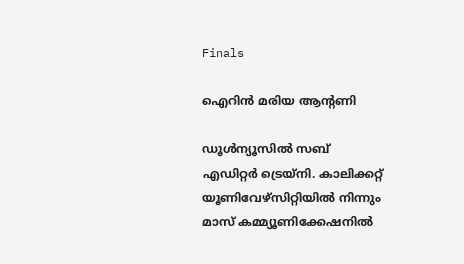Finals

ഐറിന്‍ മരിയ ആന്റണി

ഡൂള്‍ന്യൂസില്‍ സബ് എഡിറ്റര്‍ ട്രെയ്‌നി. കാലിക്കറ്റ് യൂണിവേഴ്‌സിറ്റിയില്‍ നിന്നും മാസ് കമ്മ്യൂണിക്കേഷനില്‍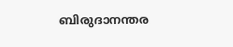ബിരുദാനന്തര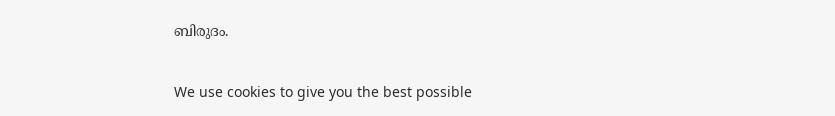ബിരുദം.

We use cookies to give you the best possible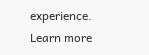experience. Learn more